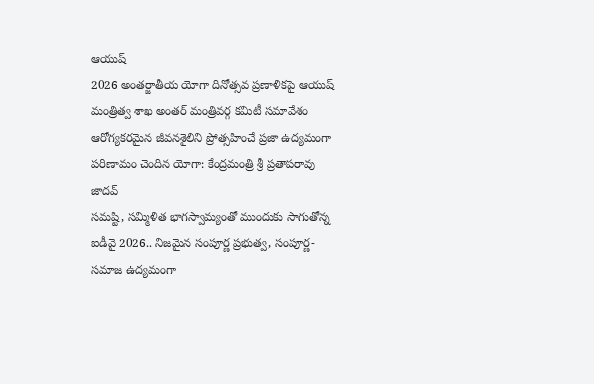ఆయుష్
2026 అంతర్జాతీయ యోగా దినోత్సవ ప్రణాళికపై ఆయుష్ మంత్రిత్వ శాఖ అంతర్ మంత్రివర్గ కమిటీ సమావేశం
ఆరోగ్యకరమైన జీవనశైలిని ప్రోత్సహించే ప్రజా ఉద్యమంగా పరిణామం చెందిన యోగా: కేంద్రమంత్రి శ్రీ ప్రతాపరావు జాదవ్
సమష్టి, సమ్మిళిత భాగస్వామ్యంతో ముందుకు సాగుతోన్న ఐడీవై 2026.. నిజమైన సంపూర్ణ ప్రభుత్వ, సంపూర్ణ-సమాజ ఉద్యమంగా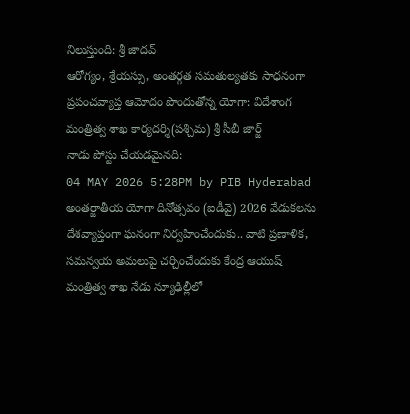నిలుస్తుంది: శ్రీ జాదవ్
ఆరోగ్యం, శ్రేయస్సు, అంతర్గత సమతుల్యతకు సాధనంగా ప్రపంచవ్యాప్త ఆమోదం పొందుతోన్న యోగా: విదేశాంగ మంత్రిత్వ శాఖ కార్యదర్శి(పశ్చిమ) శ్రీ సీబీ జార్జ్
నాడు పోస్టు చేయడమైనది:
04 MAY 2026 5:28PM by PIB Hyderabad
అంతర్జాతీయ యోగా దినోత్సవం (ఐడీవై) 2026 వేడుకలను దేశవ్యాప్తంగా ఘనంగా నిర్వహించేందుకు.. వాటి ప్రణాళిక, సమన్వయ అమలుపై చర్చించేందుకు కేంద్ర ఆయుష్ మంత్రిత్వ శాఖ నేడు న్యూఢిల్లీలో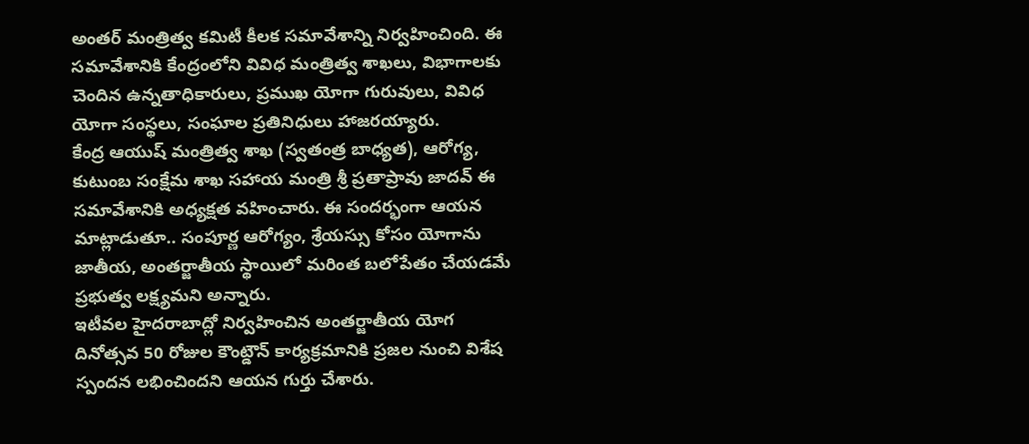అంతర్ మంత్రిత్వ కమిటీ కీలక సమావేశాన్ని నిర్వహించింది. ఈ సమావేశానికి కేంద్రంలోని వివిధ మంత్రిత్వ శాఖలు, విభాగాలకు చెందిన ఉన్నతాధికారులు, ప్రముఖ యోగా గురువులు, వివిధ యోగా సంస్థలు, సంఘాల ప్రతినిధులు హాజరయ్యారు.
కేంద్ర ఆయుష్ మంత్రిత్వ శాఖ (స్వతంత్ర బాధ్యత), ఆరోగ్య, కుటుంబ సంక్షేమ శాఖ సహాయ మంత్రి శ్రీ ప్రతాప్రావు జాదవ్ ఈ సమావేశానికి అధ్యక్షత వహించారు. ఈ సందర్భంగా ఆయన మాట్లాడుతూ.. సంపూర్ణ ఆరోగ్యం, శ్రేయస్సు కోసం యోగాను జాతీయ, అంతర్జాతీయ స్థాయిలో మరింత బలోపేతం చేయడమే ప్రభుత్వ లక్ష్యమని అన్నారు.
ఇటీవల హైదరాబాద్లో నిర్వహించిన అంతర్జాతీయ యోగ దినోత్సవ 50 రోజుల కౌంట్డౌన్ కార్యక్రమానికి ప్రజల నుంచి విశేష స్పందన లభించిందని ఆయన గుర్తు చేశారు.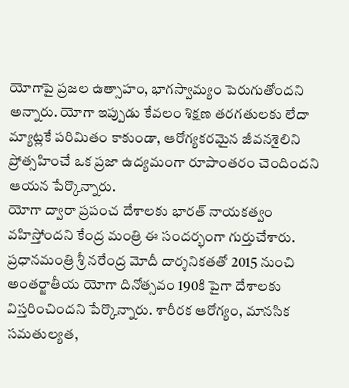యోగాపై ప్రజల ఉత్సాహం, భాగస్వామ్యం పెరుగుతోందని అన్నారు. యోగా ఇప్పుడు కేవలం శిక్షణ తరగతులకు లేదా మ్యాట్లకే పరిమితం కాకుండా, ఆరోగ్యకరమైన జీవనశైలిని ప్రోత్సహించే ఒక ప్రజా ఉద్యమంగా రూపాంతరం చెందిందని ఆయన పేర్కొన్నారు.
యోగా ద్వారా ప్రపంచ దేశాలకు భారత్ నాయకత్వం వహిస్తోందని కేంద్ర మంత్రి ఈ సందర్భంగా గుర్తుచేశారు. ప్రధానమంత్రి శ్రీ నరేంద్ర మోదీ దార్శనికతతో 2015 నుంచి అంతర్జాతీయ యోగా దినోత్సవం 190కి పైగా దేశాలకు విస్తరించిందని పేర్కొన్నారు. శారీరక ఆరోగ్యం, మానసిక సమతుల్యత,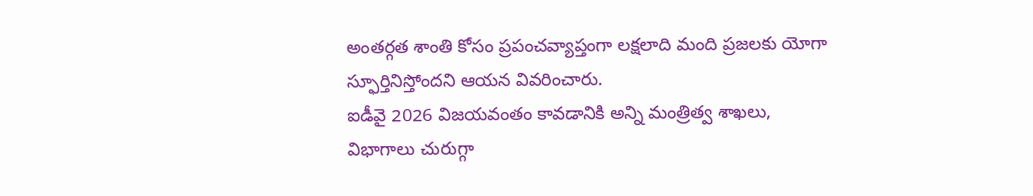అంతర్గత శాంతి కోసం ప్రపంచవ్యాప్తంగా లక్షలాది మంది ప్రజలకు యోగా స్ఫూర్తినిస్తోందని ఆయన వివరించారు.
ఐడీవై 2026 విజయవంతం కావడానికి అన్ని మంత్రిత్వ శాఖలు, విభాగాలు చురుగ్గా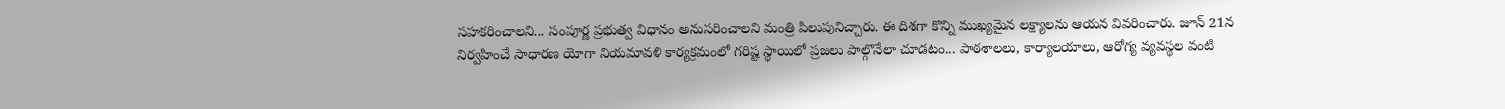సహకరించాలని... సంపూర్ణ ప్రభుత్వ విధానం అనుసరించాలని మంత్రి పిలుపునిచ్చారు. ఈ దిశగా కొన్ని ముఖ్యమైన లక్ష్యాలను ఆయన వివరించారు. జూన్ 21న నిర్వహించే సాధారణ యోగా నియమావళి కార్యక్రమంలో గరిష్ట స్థాయిలో ప్రజలు పాల్గొనేలా చూడటం... పాఠశాలలు, కార్యాలయాలు, ఆరోగ్య వ్యవస్థల వంటి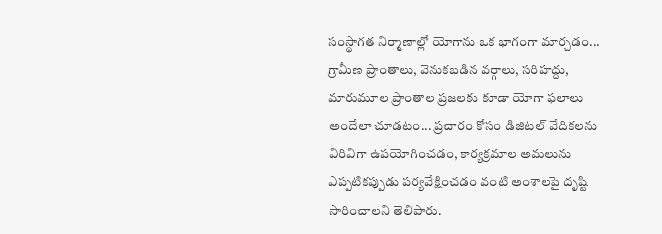సంస్థాగత నిర్మాణాల్లో యోగాను ఒక భాగంగా మార్చడం... గ్రామీణ ప్రాంతాలు, వెనుకబడిన వర్గాలు, సరిహద్దు, మారుమూల ప్రాంతాల ప్రజలకు కూడా యోగా ఫలాలు అందేలా చూడటం... ప్రచారం కోసం డిజిటల్ వేదికలను విరివిగా ఉపయోగించడం, కార్యక్రమాల అమలును ఎప్పటికప్పుడు పర్యవేక్షించడం వంటి అంశాలపై దృష్టి సారించాలని తెలిపారు.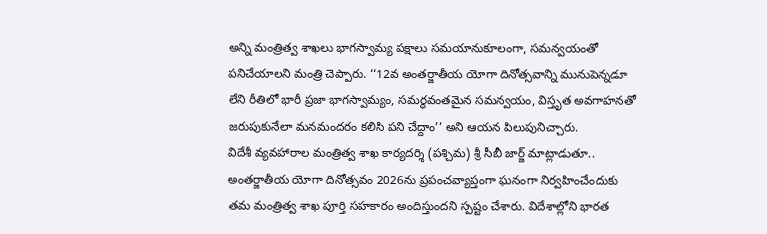అన్ని మంత్రిత్వ శాఖలు భాగస్వామ్య పక్షాలు సమయానుకూలంగా, సమన్వయంతో పనిచేయాలని మంత్రి చెప్పారు. ‘‘12వ అంతర్జాతీయ యోగా దినోత్సవాన్ని మునుపెన్నడూ లేని రీతిలో భారీ ప్రజా భాగస్వామ్యం, సమర్థవంతమైన సమన్వయం, విస్తృత అవగాహనతో జరుపుకునేలా మనమందరం కలిసి పని చేద్దాం’’ అని ఆయన పిలుపునిచ్చారు.
విదేశీ వ్యవహారాల మంత్రిత్వ శాఖ కార్యదర్శి (పశ్చిమ) శ్రీ సీబీ జార్జ్ మాట్లాడుతూ.. అంతర్జాతీయ యోగా దినోత్సవం 2026ను ప్రపంచవ్యాప్తంగా ఘనంగా నిర్వహించేందుకు తమ మంత్రిత్వ శాఖ పూర్తి సహకారం అందిస్తుందని స్పష్టం చేశారు. విదేశాల్లోని భారత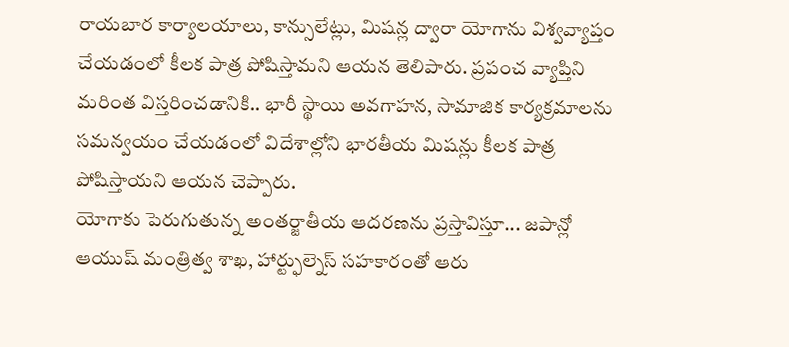రాయబార కార్యాలయాలు, కాన్సులేట్లు, మిషన్ల ద్వారా యోగాను విశ్వవ్యాప్తం చేయడంలో కీలక పాత్ర పోషిస్తామని ఆయన తెలిపారు. ప్రపంచ వ్యాప్తిని మరింత విస్తరించడానికి.. భారీ స్థాయి అవగాహన, సామాజిక కార్యక్రమాలను సమన్వయం చేయడంలో విదేశాల్లోని భారతీయ మిషన్లు కీలక పాత్ర పోషిస్తాయని ఆయన చెప్పారు.
యోగాకు పెరుగుతున్న అంతర్జాతీయ ఆదరణను ప్రస్తావిస్తూ... జపాన్లో ఆయుష్ మంత్రిత్వ శాఖ, హార్ట్ఫుల్నెస్ సహకారంతో ఆరు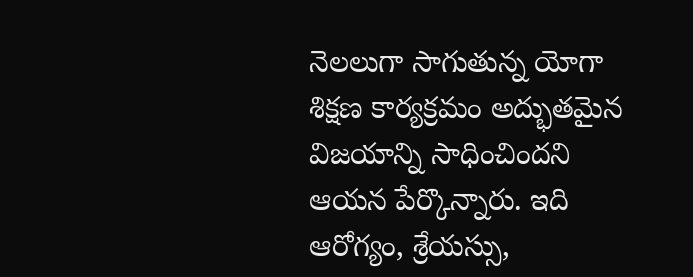నెలలుగా సాగుతున్న యోగా శిక్షణ కార్యక్రమం అద్భుతమైన విజయాన్ని సాధించిందని ఆయన పేర్కొన్నారు. ఇది ఆరోగ్యం, శ్రేయస్సు,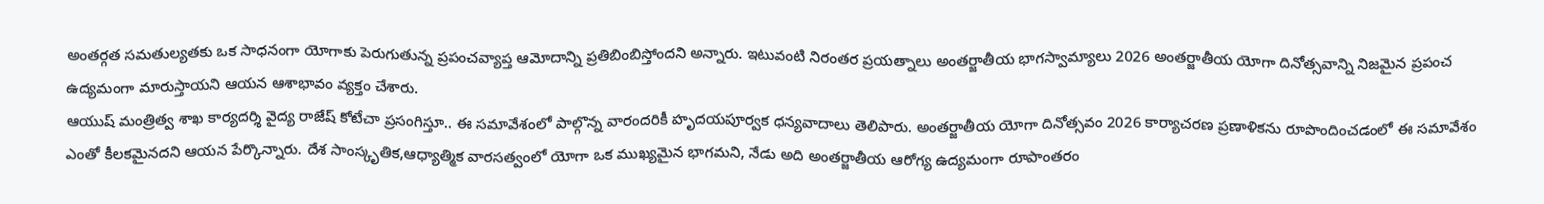అంతర్గత సమతుల్యతకు ఒక సాధనంగా యోగాకు పెరుగుతున్న ప్రపంచవ్యాప్త ఆమోదాన్ని ప్రతిబింబిస్తోందని అన్నారు. ఇటువంటి నిరంతర ప్రయత్నాలు అంతర్జాతీయ భాగస్వామ్యాలు 2026 అంతర్జాతీయ యోగా దినోత్సవాన్ని నిజమైన ప్రపంచ ఉద్యమంగా మారుస్తాయని ఆయన ఆశాభావం వ్యక్తం చేశారు.
ఆయుష్ మంత్రిత్వ శాఖ కార్యదర్శి వైద్య రాజేష్ కోటేచా ప్రసంగిస్తూ.. ఈ సమావేశంలో పాల్గొన్న వారందరికీ హృదయపూర్వక ధన్యవాదాలు తెలిపారు. అంతర్జాతీయ యోగా దినోత్సవం 2026 కార్యాచరణ ప్రణాళికను రూపొందించడంలో ఈ సమావేశం ఎంతో కీలకమైనదని ఆయన పేర్కొన్నారు. దేశ సాంస్కృతిక,ఆధ్యాత్మిక వారసత్వంలో యోగా ఒక ముఖ్యమైన భాగమని, నేడు అది అంతర్జాతీయ ఆరోగ్య ఉద్యమంగా రూపాంతరం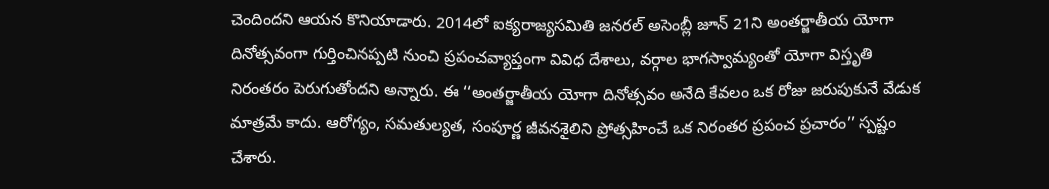చెందిందని ఆయన కొనియాడారు. 2014లో ఐక్యరాజ్యసమితి జనరల్ అసెంబ్లీ జూన్ 21ని అంతర్జాతీయ యోగా దినోత్సవంగా గుర్తించినప్పటి నుంచి ప్రపంచవ్యాప్తంగా వివిధ దేశాలు, వర్గాల భాగస్వామ్యంతో యోగా విస్తృతి నిరంతరం పెరుగుతోందని అన్నారు. ఈ ‘‘అంతర్జాతీయ యోగా దినోత్సవం అనేది కేవలం ఒక రోజు జరుపుకునే వేడుక మాత్రమే కాదు. ఆరోగ్యం, సమతుల్యత, సంపూర్ణ జీవనశైలిని ప్రోత్సహించే ఒక నిరంతర ప్రపంచ ప్రచారం’’ స్పష్టం చేశారు.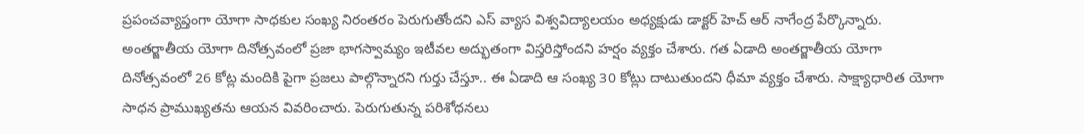ప్రపంచవ్యాప్తంగా యోగా సాధకుల సంఖ్య నిరంతరం పెరుగుతోందని ఎస్ వ్యాస విశ్వవిద్యాలయం అధ్యక్షుడు డాక్టర్ హెచ్ ఆర్ నాగేంద్ర పేర్కొన్నారు. అంతర్జాతీయ యోగా దినోత్సవంలో ప్రజా భాగస్వామ్యం ఇటీవల అద్భుతంగా విస్తరిస్తోందని హర్షం వ్యక్తం చేశారు. గత ఏడాది అంతర్జాతీయ యోగా దినోత్సవంలో 26 కోట్ల మందికి పైగా ప్రజలు పాల్గొన్నారని గుర్తు చేస్తూ.. ఈ ఏడాది ఆ సంఖ్య 30 కోట్లు దాటుతుందని ధీమా వ్యక్తం చేశారు. సాక్ష్యాధారిత యోగా సాధన ప్రాముఖ్యతను ఆయన వివరించారు. పెరుగుతున్న పరిశోధనలు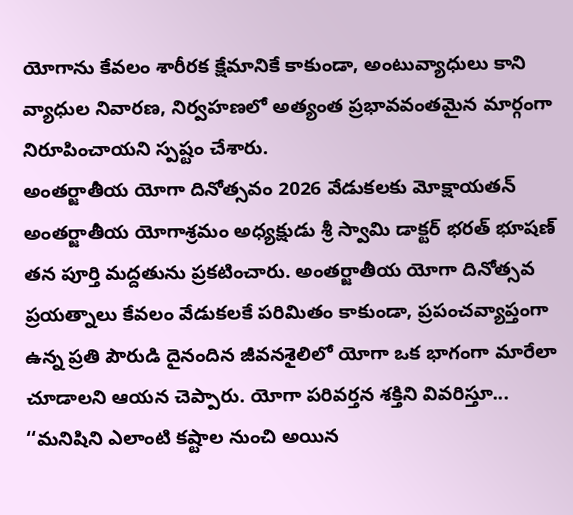యోగాను కేవలం శారీరక క్షేమానికే కాకుండా, అంటువ్యాధులు కాని వ్యాధుల నివారణ, నిర్వహణలో అత్యంత ప్రభావవంతమైన మార్గంగా నిరూపించాయని స్పష్టం చేశారు.
అంతర్జాతీయ యోగా దినోత్సవం 2026 వేడుకలకు మోక్షాయతన్ అంతర్జాతీయ యోగాశ్రమం అధ్యక్షుడు శ్రీ స్వామి డాక్టర్ భరత్ భూషణ్ తన పూర్తి మద్దతును ప్రకటించారు. అంతర్జాతీయ యోగా దినోత్సవ ప్రయత్నాలు కేవలం వేడుకలకే పరిమితం కాకుండా, ప్రపంచవ్యాప్తంగా ఉన్న ప్రతి పౌరుడి దైనందిన జీవనశైలిలో యోగా ఒక భాగంగా మారేలా చూడాలని ఆయన చెప్పారు. యోగా పరివర్తన శక్తిని వివరిస్తూ... ‘‘మనిషిని ఎలాంటి కష్టాల నుంచి అయిన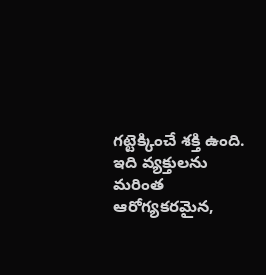గట్టెక్కించే శక్తి ఉంది. ఇది వ్యక్తులను మరింత ఆరోగ్యకరమైన,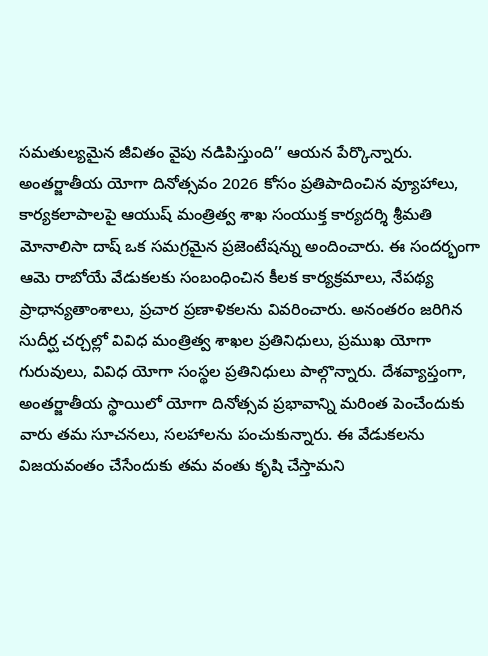సమతుల్యమైన జీవితం వైపు నడిపిస్తుంది’’ ఆయన పేర్కొన్నారు.
అంతర్జాతీయ యోగా దినోత్సవం 2026 కోసం ప్రతిపాదించిన వ్యూహాలు, కార్యకలాపాలపై ఆయుష్ మంత్రిత్వ శాఖ సంయుక్త కార్యదర్శి శ్రీమతి మోనాలిసా దాష్ ఒక సమగ్రమైన ప్రజెంటేషన్ను అందించారు. ఈ సందర్భంగా ఆమె రాబోయే వేడుకలకు సంబంధించిన కీలక కార్యక్రమాలు, నేపథ్య ప్రాధాన్యతాంశాలు, ప్రచార ప్రణాళికలను వివరించారు. అనంతరం జరిగిన సుదీర్ఘ చర్చల్లో వివిధ మంత్రిత్వ శాఖల ప్రతినిధులు, ప్రముఖ యోగా గురువులు, వివిధ యోగా సంస్థల ప్రతినిధులు పాల్గొన్నారు. దేశవ్యాప్తంగా, అంతర్జాతీయ స్థాయిలో యోగా దినోత్సవ ప్రభావాన్ని మరింత పెంచేందుకు వారు తమ సూచనలు, సలహాలను పంచుకున్నారు. ఈ వేడుకలను విజయవంతం చేసేందుకు తమ వంతు కృషి చేస్తామని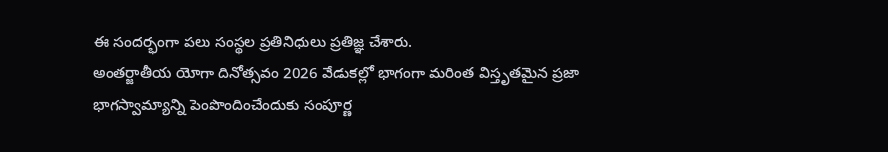ఈ సందర్భంగా పలు సంస్థల ప్రతినిధులు ప్రతిజ్ఞ చేశారు.
అంతర్జాతీయ యోగా దినోత్సవం 2026 వేడుకల్లో భాగంగా మరింత విస్తృతమైన ప్రజా భాగస్వామ్యాన్ని పెంపొందించేందుకు సంపూర్ణ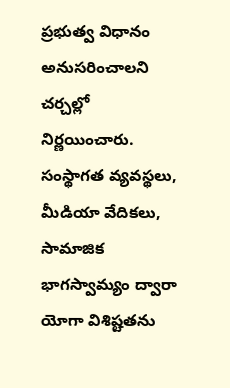ప్రభుత్వ విధానం అనుసరించాలని చర్చల్లో నిర్ణయించారు. సంస్థాగత వ్యవస్థలు, మీడియా వేదికలు, సామాజిక భాగస్వామ్యం ద్వారా యోగా విశిష్టతను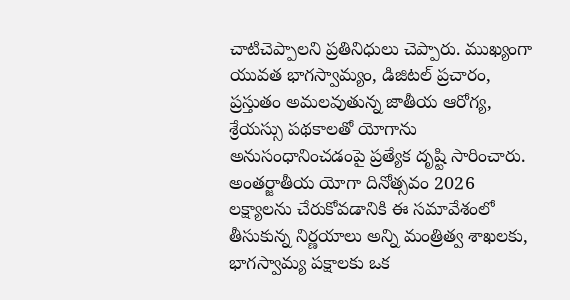చాటిచెప్పాలని ప్రతినిధులు చెప్పారు. ముఖ్యంగా యువత భాగస్వామ్యం, డిజిటల్ ప్రచారం, ప్రస్తుతం అమలవుతున్న జాతీయ ఆరోగ్య, శ్రేయస్సు పథకాలతో యోగాను అనుసంధానించడంపై ప్రత్యేక దృష్టి సారించారు.
అంతర్జాతీయ యోగా దినోత్సవం 2026 లక్ష్యాలను చేరుకోవడానికి ఈ సమావేశంలో తీసుకున్న నిర్ణయాలు అన్ని మంత్రిత్వ శాఖలకు, భాగస్వామ్య పక్షాలకు ఒక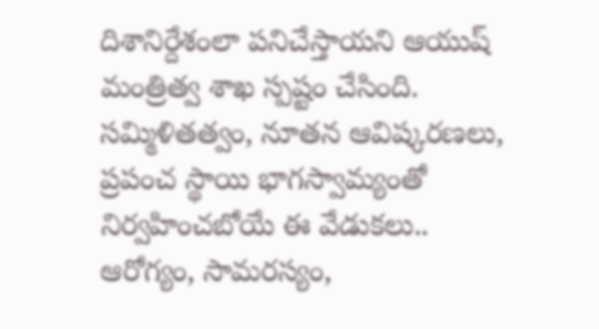దిశానిర్దేశంలా పనిచేస్తాయని ఆయుష్ మంత్రిత్వ శాఖ స్పష్టం చేసింది. సమ్మిళితత్వం, నూతన ఆవిష్కరణలు, ప్రపంచ స్థాయి భాగస్వామ్యంతో నిర్వహించబోయే ఈ వేడుకలు.. ఆరోగ్యం, సామరస్యం,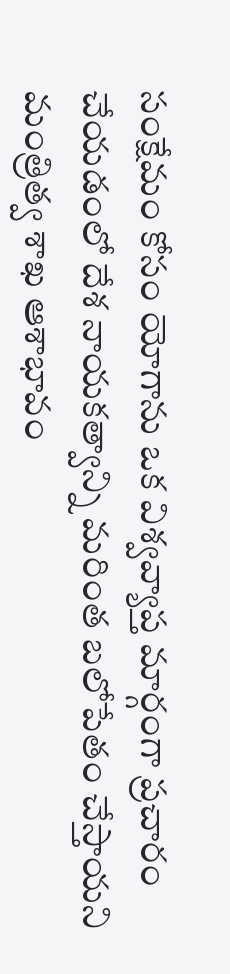సంక్షేమం కోసం యోగాను ఒక విశ్వవ్యాప్త మార్గంగా ప్రచారం చేయడంలో దేశ నాయకత్వాన్ని మరింత బలోపేతం చేస్తాయని మంత్రిత్వ శాఖ ఆశాభావం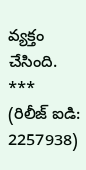వ్యక్తం చేసింది.
***
(రిలీజ్ ఐడి: 2257938)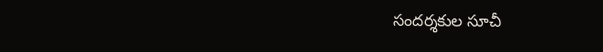సందర్శకుల సూచీ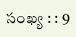సంఖ్య : : 9